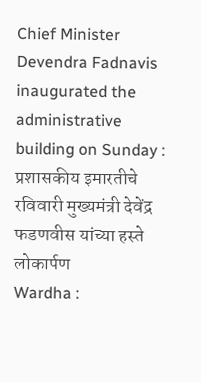Chief Minister Devendra Fadnavis inaugurated the administrative building on Sunday : प्रशासकीय इमारतीचे रविवारी मुख्यमंत्री देवेंद्र फडणवीस यांच्या हस्ते लोकार्पण
Wardha :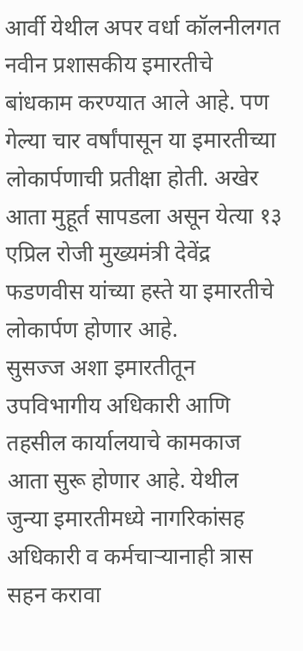आर्वी येथील अपर वर्धा कॉलनीलगत नवीन प्रशासकीय इमारतीचे बांधकाम करण्यात आले आहे. पण गेल्या चार वर्षांपासून या इमारतीच्या लोकार्पणाची प्रतीक्षा होती. अखेर आता मुहूर्त सापडला असून येत्या १३ एप्रिल रोजी मुख्यमंत्री देवेंद्र फडणवीस यांच्या हस्ते या इमारतीचे लोकार्पण होणार आहे.
सुसज्ज अशा इमारतीतून उपविभागीय अधिकारी आणि तहसील कार्यालयाचे कामकाज आता सुरू होणार आहे. येथील जुन्या इमारतीमध्ये नागरिकांसह अधिकारी व कर्मचाऱ्यानाही त्रास सहन करावा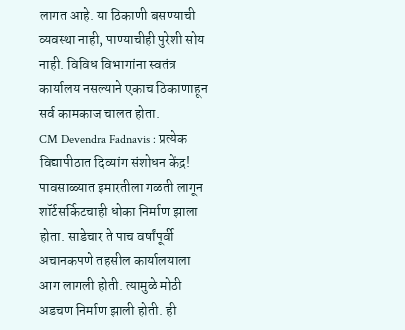लागत आहे. या ठिकाणी बसण्याची व्यवस्था नाही, पाण्याचीही पुरेशी सोय नाही. विविध विभागांना स्वतंत्र कार्यालय नसल्याने एकाच ठिकाणाहून सर्व कामकाज चालत होता.
CM Devendra Fadnavis : प्रत्येक विद्यापीठात दिव्यांग संशोधन केंद्र!
पावसाळ्यात इमारतीला गळती लागून शॉर्टसर्किटचाही धोका निर्माण झाला होता. साडेचार ते पाच वर्षांपूर्वी अचानकपणे तहसील कार्यालयाला आग लागली होती. त्यामुळे मोठी अडचण निर्माण झाली होती. ही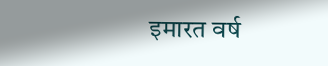इमारत वर्ष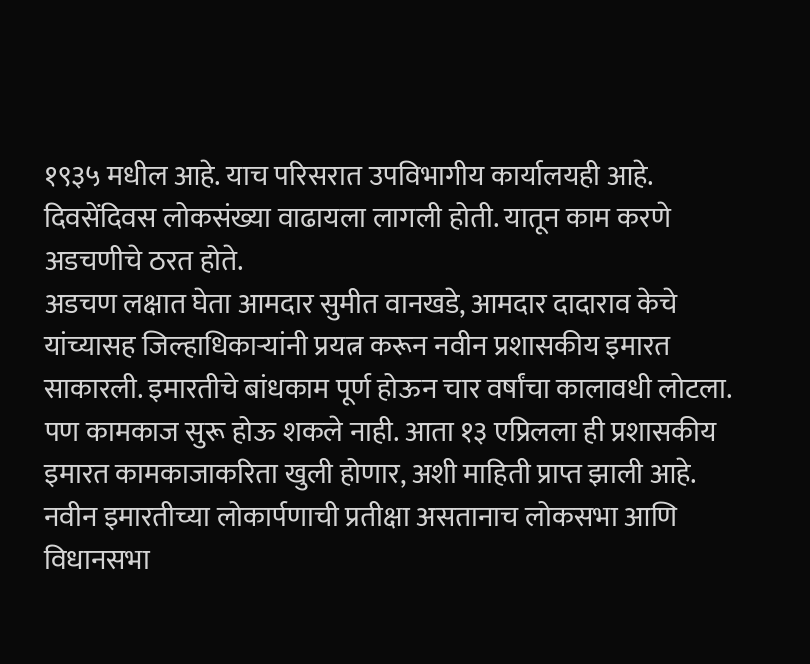१९३५ मधील आहे. याच परिसरात उपविभागीय कार्यालयही आहे. दिवसेंदिवस लोकसंख्या वाढायला लागली होती. यातून काम करणे अडचणीचे ठरत होते.
अडचण लक्षात घेता आमदार सुमीत वानखडे, आमदार दादाराव केचे यांच्यासह जिल्हाधिकाऱ्यांनी प्रयत्न करून नवीन प्रशासकीय इमारत साकारली. इमारतीचे बांधकाम पूर्ण होऊन चार वर्षांचा कालावधी लोटला. पण कामकाज सुरू होऊ शकले नाही. आता १३ एप्रिलला ही प्रशासकीय इमारत कामकाजाकरिता खुली होणार, अशी माहिती प्राप्त झाली आहे. नवीन इमारतीच्या लोकार्पणाची प्रतीक्षा असतानाच लोकसभा आणि विधानसभा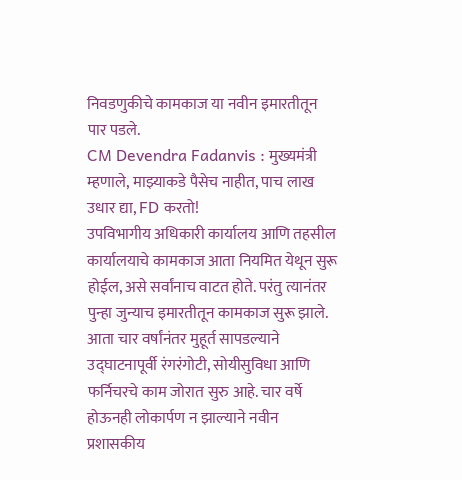निवडणुकीचे कामकाज या नवीन इमारतीतून पार पडले.
CM Devendra Fadanvis : मुख्यमंत्री म्हणाले, माझ्याकडे पैसेच नाहीत, पाच लाख उधार द्या, FD करतो!
उपविभागीय अधिकारी कार्यालय आणि तहसील कार्यालयाचे कामकाज आता नियमित येथून सुरू होईल, असे सर्वांनाच वाटत होते. परंतु त्यानंतर पुन्हा जुन्याच इमारतीतून कामकाज सुरू झाले. आता चार वर्षांनंतर मुहूर्त सापडल्याने उद्घाटनापूर्वी रंगरंगोटी, सोयीसुविधा आणि फर्निचरचे काम जोरात सुरु आहे. चार वर्षे होऊनही लोकार्पण न झाल्याने नवीन प्रशासकीय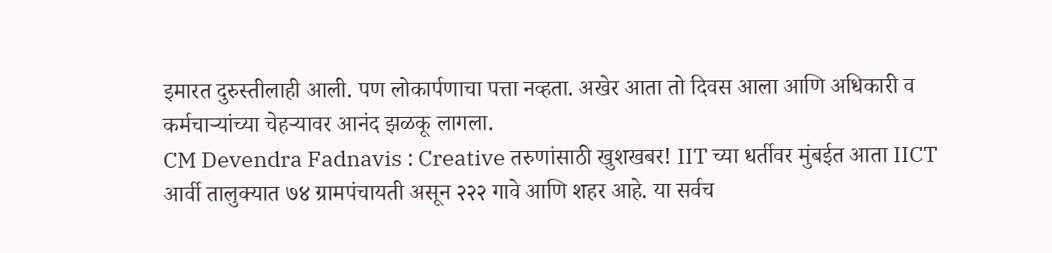इमारत दुरुस्तीलाही आली. पण लोकार्पणाचा पत्ता नव्हता. अखेर आता तो दिवस आला आणि अधिकारी व कर्मचाऱ्यांच्या चेहऱ्यावर आनंद झळकू लागला.
CM Devendra Fadnavis : Creative तरुणांसाठी खुशखबर! IIT च्या धर्तीवर मुंबईत आता IICT
आर्वी तालुक्यात ७४ ग्रामपंचायती असून २२२ गावे आणि शहर आहे. या सर्वच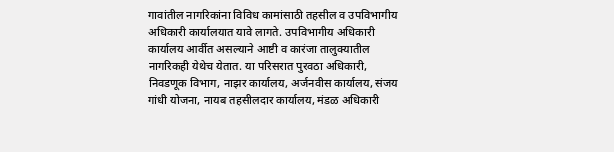गावांतील नागरिकांना विविध कामांसाठी तहसील व उपविभागीय अधिकारी कार्यालयात यावे लागते. उपविभागीय अधिकारी कार्यालय आर्वीत असल्याने आष्टी व कारंजा तालुक्यातील नागरिकही येथेच येतात. या परिसरात पुरवठा अधिकारी, निवडणूक विभाग, नाझर कार्यालय, अर्जनवीस कार्यालय, संजय गांधी योजना, नायब तहसीलदार कार्यालय, मंडळ अधिकारी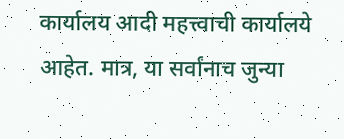कार्यालय आदी महत्त्वाची कार्यालये आहेत. मात्र, या सर्वांनाच जुन्या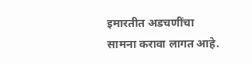इमारतीत अडचणींचा सामना करावा लागत आहे.